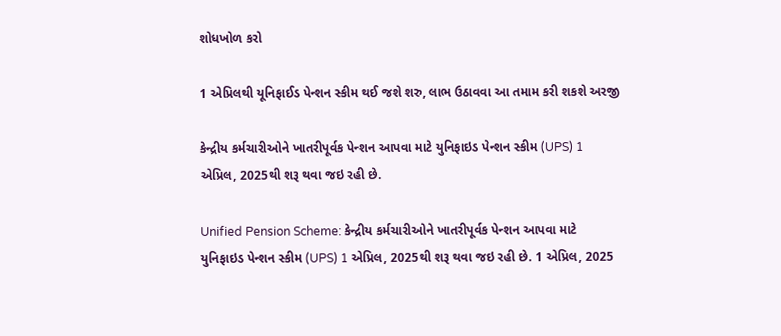શોધખોળ કરો

1 એપ્રિલથી યૂનિફાઈડ પેન્શન સ્કીમ થઈ જશે શરુ, લાભ ઉઠાવવા આ તમામ કરી શકશે અરજી

કેન્દ્રીય કર્મચારીઓને ખાતરીપૂર્વક પેન્શન આપવા માટે યુનિફાઇડ પેન્શન સ્કીમ (UPS) 1 એપ્રિલ, 2025થી શરૂ થવા જઇ રહી છે.

Unified Pension Scheme: કેન્દ્રીય કર્મચારીઓને ખાતરીપૂર્વક પેન્શન આપવા માટે યુનિફાઇડ પેન્શન સ્કીમ (UPS) 1 એપ્રિલ, 2025થી શરૂ થવા જઇ રહી છે. 1 એપ્રિલ, 2025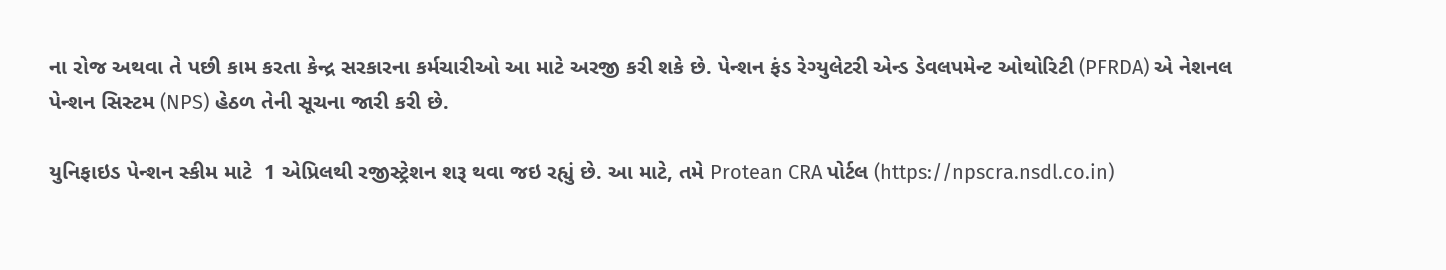ના રોજ અથવા તે પછી કામ કરતા કેન્દ્ર સરકારના કર્મચારીઓ આ માટે અરજી કરી શકે છે. પેન્શન ફંડ રેગ્યુલેટરી એન્ડ ડેવલપમેન્ટ ઓથોરિટી (PFRDA) એ નેશનલ પેન્શન સિસ્ટમ (NPS) હેઠળ તેની સૂચના જારી કરી છે.

યુનિફાઇડ પેન્શન સ્કીમ માટે  1 એપ્રિલથી રજીસ્ટ્રેશન શરૂ થવા જઇ રહ્યું છે. આ માટે, તમે Protean CRA પોર્ટલ (https://npscra.nsdl.co.in)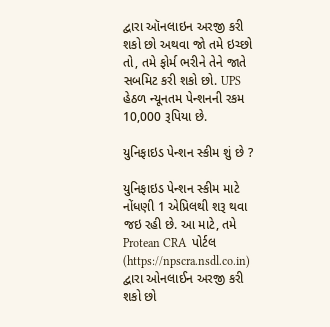દ્વારા ઑનલાઇન અરજી કરી શકો છો અથવા જો તમે ઇચ્છો તો, તમે ફોર્મ ભરીને તેને જાતે સબમિટ કરી શકો છો. UPS હેઠળ ન્યૂનતમ પેન્શનની રકમ 10,000 રૂપિયા છે.

યુનિફાઇડ પેન્શન સ્કીમ શું છે ?

યુનિફાઇડ પેન્શન સ્કીમ માટે નોંધણી 1 એપ્રિલથી શરૂ થવા જઇ રહી છે. આ માટે, તમે Protean CRA  પોર્ટલ (https://npscra.nsdl.co.in) દ્વારા ઓનલાઈન અરજી કરી શકો છો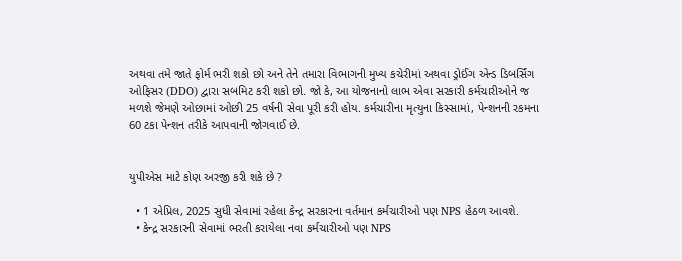અથવા તમે જાતે ફોર્મ ભરી શકો છો અને તેને તમારા વિભાગની મુખ્ય કચેરીમાં અથવા ડ્રોઈંગ એન્ડ ડિબર્સિંગ ઓફિસર (DDO) દ્વારા સબમિટ કરી શકો છો. જો કે, આ યોજનાનો લાભ એવા સરકારી કર્મચારીઓને જ મળશે જેમણે ઓછામાં ઓછી 25 વર્ષની સેવા પૂરી કરી હોય. કર્મચારીના મૃત્યુના કિસ્સામાં, પેન્શનની રકમના 60 ટકા પેન્શન તરીકે આપવાની જોગવાઈ છે.


યુપીએસ માટે કોણ અરજી કરી શકે છે ?

  • 1 એપ્રિલ, 2025 સુધી સેવામાં રહેલા કેન્દ્ર સરકારના વર્તમાન કર્મચારીઓ પણ NPS હેઠળ આવશે.
  • કેન્દ્ર સરકારની સેવામાં ભરતી કરાયેલા નવા કર્મચારીઓ પણ NPS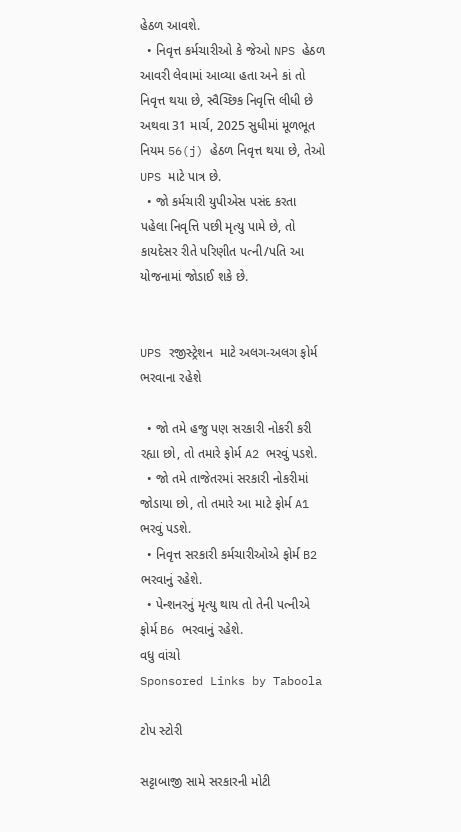હેઠળ આવશે.
  • નિવૃત્ત કર્મચારીઓ કે જેઓ NPS હેઠળ આવરી લેવામાં આવ્યા હતા અને કાં તો નિવૃત્ત થયા છે, સ્વૈચ્છિક નિવૃત્તિ લીધી છે અથવા 31 માર્ચ, 2025 સુધીમાં મૂળભૂત નિયમ 56(j) હેઠળ નિવૃત્ત થયા છે, તેઓ UPS માટે પાત્ર છે.
  • જો કર્મચારી યુપીએસ પસંદ કરતા પહેલા નિવૃત્તિ પછી મૃત્યુ પામે છે, તો કાયદેસર રીતે પરિણીત પત્ની/પતિ આ યોજનામાં જોડાઈ શકે છે.


UPS રજીસ્ટ્રેશન  માટે અલગ-અલગ ફોર્મ ભરવાના રહેશે

  • જો તમે હજુ પણ સરકારી નોકરી કરી રહ્યા છો, તો તમારે ફોર્મ A2 ભરવું પડશે.
  • જો તમે તાજેતરમાં સરકારી નોકરીમાં જોડાયા છો, તો તમારે આ માટે ફોર્મ A1 ભરવું પડશે.
  • નિવૃત્ત સરકારી કર્મચારીઓએ ફોર્મ B2 ભરવાનું રહેશે.
  • પેન્શનરનું મૃત્યુ થાય તો તેની પત્નીએ ફોર્મ B6 ભરવાનું રહેશે.
વધુ વાંચો
Sponsored Links by Taboola

ટોપ સ્ટોરી

સટ્ટાબાજી સામે સરકારની મોટી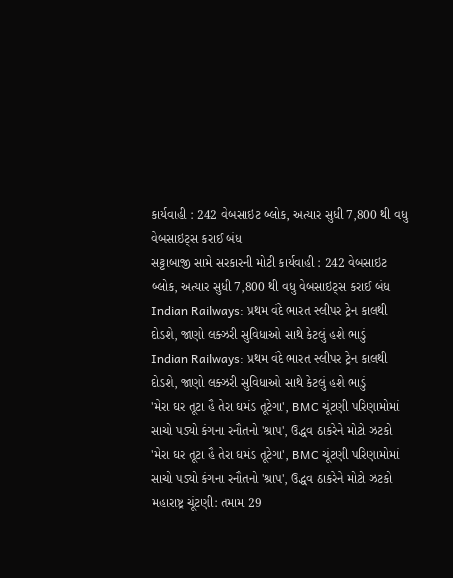કાર્યવાહી : 242 વેબસાઇટ બ્લોક, અત્યાર સુધી 7,800 થી વધુ વેબસાઇટ્સ કરાઈ બંધ
સટ્ટાબાજી સામે સરકારની મોટી કાર્યવાહી : 242 વેબસાઇટ બ્લોક, અત્યાર સુધી 7,800 થી વધુ વેબસાઇટ્સ કરાઈ બંધ
Indian Railways: પ્રથમ વંદે ભારત સ્લીપર ટ્રેન કાલથી દોડશે, જાણો લક્ઝરી સુવિધાઓ સાથે કેટલું હશે ભાડું
Indian Railways: પ્રથમ વંદે ભારત સ્લીપર ટ્રેન કાલથી દોડશે, જાણો લક્ઝરી સુવિધાઓ સાથે કેટલું હશે ભાડું
'મેરા ઘર તૂટા હૈ તેરા ઘમંડ તૂટેગા', BMC ચૂંટણી પરિણામોમાં સાચો પડ્યો કંગના રનૌતનો 'શ્રાપ', ઉદ્ધવ ઠાકરેને મોટો ઝટકો
'મેરા ઘર તૂટા હૈ તેરા ઘમંડ તૂટેગા', BMC ચૂંટણી પરિણામોમાં સાચો પડ્યો કંગના રનૌતનો 'શ્રાપ', ઉદ્ધવ ઠાકરેને મોટો ઝટકો
મહારાષ્ટ્ર ચૂંટણી: તમામ 29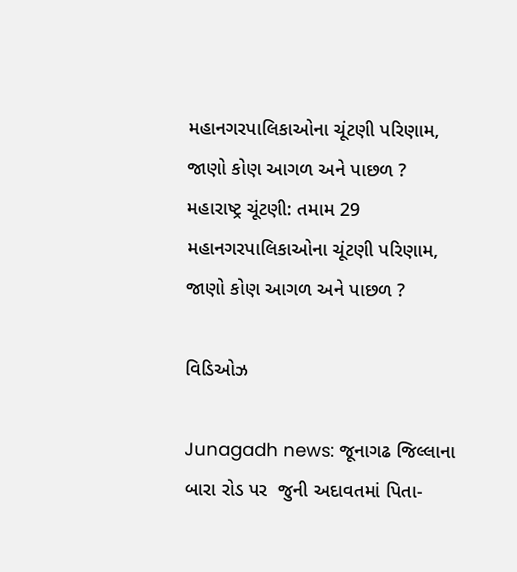મહાનગરપાલિકાઓના ચૂંટણી પરિણામ,  જાણો કોણ આગળ અને પાછળ ?
મહારાષ્ટ્ર ચૂંટણી: તમામ 29  મહાનગરપાલિકાઓના ચૂંટણી પરિણામ,  જાણો કોણ આગળ અને પાછળ ?

વિડિઓઝ

Junagadh news: જૂનાગઢ જિલ્લાના બારા રોડ પર  જુની અદાવતમાં પિતા-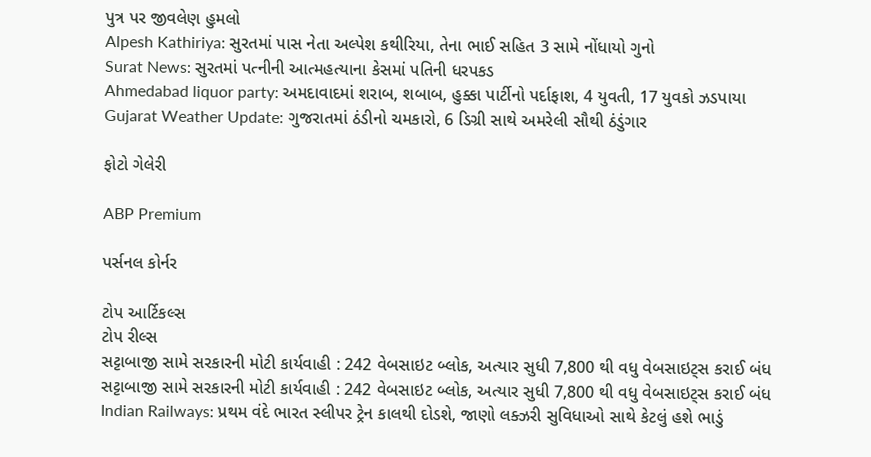પુત્ર પર જીવલેણ હુમલો
Alpesh Kathiriya: સુરતમાં પાસ નેતા અલ્પેશ કથીરિયા, તેના ભાઈ સહિત 3 સામે નોંધાયો ગુનો
Surat News: સુરતમાં પત્નીની આત્મહત્યાના કેસમાં પતિની ધરપકડ
Ahmedabad liquor party: અમદાવાદમાં શરાબ, શબાબ, હુક્કા પાર્ટીનો પર્દાફાશ, 4 યુવતી, 17 યુવકો ઝડપાયા
Gujarat Weather Update: ગુજરાતમાં ઠંડીનો ચમકારો, 6 ડિગ્રી સાથે અમરેલી સૌથી ઠંડુંગાર

ફોટો ગેલેરી

ABP Premium

પર્સનલ કોર્નર

ટોપ આર્ટિકલ્સ
ટોપ રીલ્સ
સટ્ટાબાજી સામે સરકારની મોટી કાર્યવાહી : 242 વેબસાઇટ બ્લોક, અત્યાર સુધી 7,800 થી વધુ વેબસાઇટ્સ કરાઈ બંધ
સટ્ટાબાજી સામે સરકારની મોટી કાર્યવાહી : 242 વેબસાઇટ બ્લોક, અત્યાર સુધી 7,800 થી વધુ વેબસાઇટ્સ કરાઈ બંધ
Indian Railways: પ્રથમ વંદે ભારત સ્લીપર ટ્રેન કાલથી દોડશે, જાણો લક્ઝરી સુવિધાઓ સાથે કેટલું હશે ભાડું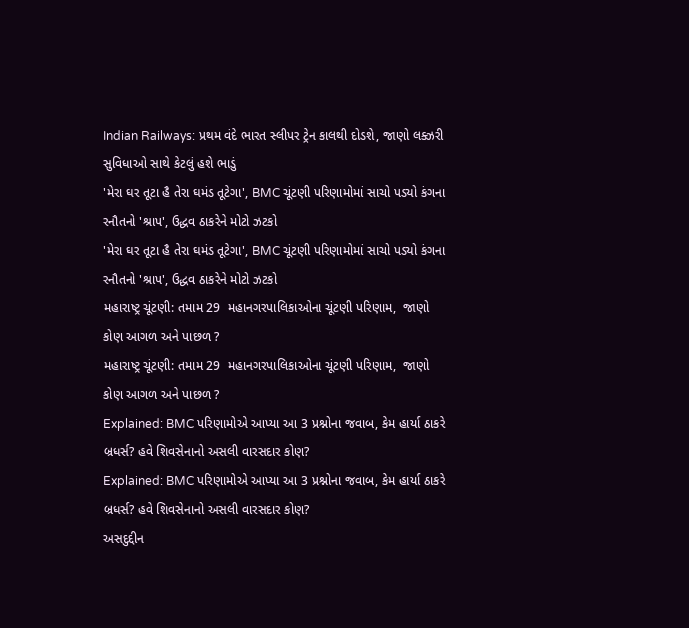Indian Railways: પ્રથમ વંદે ભારત સ્લીપર ટ્રેન કાલથી દોડશે, જાણો લક્ઝરી સુવિધાઓ સાથે કેટલું હશે ભાડું
'મેરા ઘર તૂટા હૈ તેરા ઘમંડ તૂટેગા', BMC ચૂંટણી પરિણામોમાં સાચો પડ્યો કંગના રનૌતનો 'શ્રાપ', ઉદ્ધવ ઠાકરેને મોટો ઝટકો
'મેરા ઘર તૂટા હૈ તેરા ઘમંડ તૂટેગા', BMC ચૂંટણી પરિણામોમાં સાચો પડ્યો કંગના રનૌતનો 'શ્રાપ', ઉદ્ધવ ઠાકરેને મોટો ઝટકો
મહારાષ્ટ્ર ચૂંટણી: તમામ 29  મહાનગરપાલિકાઓના ચૂંટણી પરિણામ,  જાણો કોણ આગળ અને પાછળ ?
મહારાષ્ટ્ર ચૂંટણી: તમામ 29  મહાનગરપાલિકાઓના ચૂંટણી પરિણામ,  જાણો કોણ આગળ અને પાછળ ?
Explained: BMC પરિણામોએ આપ્યા આ 3 પ્રશ્નોના જવાબ, કેમ હાર્યા ઠાકરે બ્રધર્સ? હવે શિવસેનાનો અસલી વારસદાર કોણ?
Explained: BMC પરિણામોએ આપ્યા આ 3 પ્રશ્નોના જવાબ, કેમ હાર્યા ઠાકરે બ્રધર્સ? હવે શિવસેનાનો અસલી વારસદાર કોણ?
અસદુદ્દીન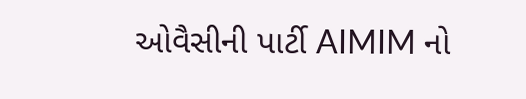ઓવૈસીની પાર્ટી AIMIM નો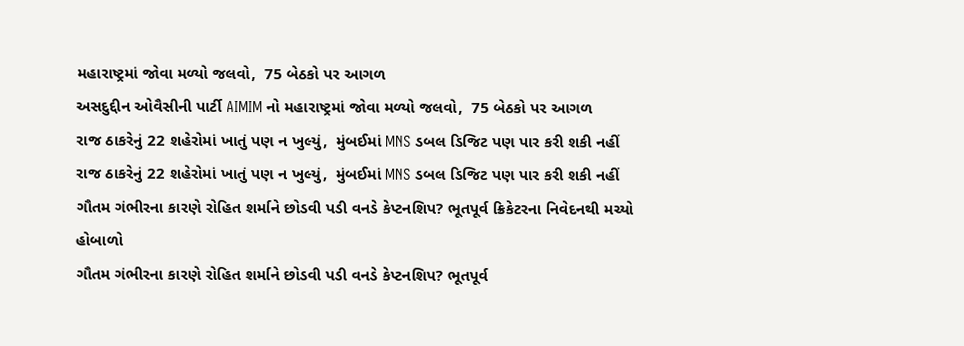મહારાષ્ટ્રમાં જોવા મળ્યો જલવો,  75 બેઠકો પર આગળ
અસદુદ્દીન ઓવૈસીની પાર્ટી AIMIM નો મહારાષ્ટ્રમાં જોવા મળ્યો જલવો,  75 બેઠકો પર આગળ
રાજ ઠાકરેનું 22 શહેરોમાં ખાતું પણ ન ખુલ્યું,  મુંબઈમાં MNS ડબલ ડિજિટ પણ પાર કરી શકી નહીં
રાજ ઠાકરેનું 22 શહેરોમાં ખાતું પણ ન ખુલ્યું,  મુંબઈમાં MNS ડબલ ડિજિટ પણ પાર કરી શકી નહીં
ગૌતમ ગંભીરના કારણે રોહિત શર્માને છોડવી પડી વનડે કેપ્ટનશિપ? ભૂતપૂર્વ ક્રિકેટરના નિવેદનથી મચ્યો હોબાળો
ગૌતમ ગંભીરના કારણે રોહિત શર્માને છોડવી પડી વનડે કેપ્ટનશિપ? ભૂતપૂર્વ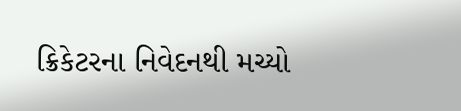ક્રિકેટરના નિવેદનથી મચ્યો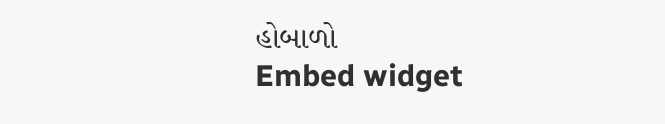હોબાળો
Embed widget